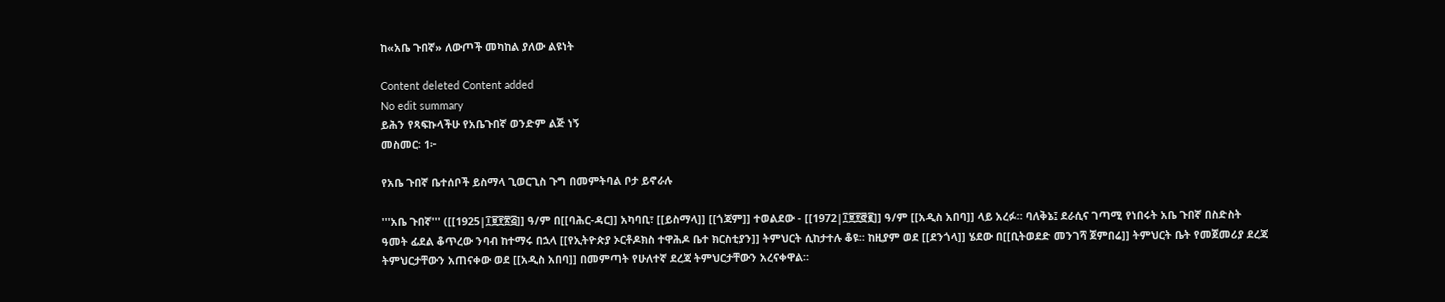ከ«አቤ ጉበኛ» ለውጦች መካከል ያለው ልዩነት

Content deleted Content added
No edit summary
ይሕን የጻፍኩላችሁ የአቤጉበኛ ወንድም ልጅ ነኝ
መስመር፡ 1፦

የአቤ ጉበኛ ቤተሰቦች ይስማላ ጊወርጊስ ጉግ በመምትባል ቦታ ይኖራሉ

'''አቤ ጉበኛ''' ([[1925|፲፱፻፳፭]] ዓ/ም በ[[ባሕር-ዳር]] አካባቢ፣ [[ይስማላ]] [[ጎጃም]] ተወልደው - [[1972|፲፱፻፸፪]] ዓ/ም [[አዲስ አበባ]] ላይ አረፉ። ባለቅኔ፤ ደራሲና ገጣሚ የነበሩት አቤ ጉበኛ በስድስት ዓመት ፊደል ቆጥረው ንባብ ከተማሩ በኋላ [[የኢትዮጵያ ኦርቶዶክስ ተዋሕዶ ቤተ ክርስቲያን]] ትምህርት ሲከታተሉ ቆዩ። ከዚያም ወደ [[ደንጎላ]] ሄደው በ[[ቢትወደድ መንገሻ ጀምበሬ]] ትምህርት ቤት የመጀመሪያ ደረጃ ትምህርታቸውን አጠናቀው ወደ [[አዲስ አበባ]] በመምጣት የሁለተኛ ደረጃ ትምህርታቸውን አረናቀዋል።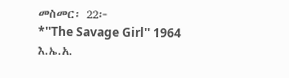መስመር፡ 22፦
*''The Savage Girl'' 1964 እ.ኤ.አ.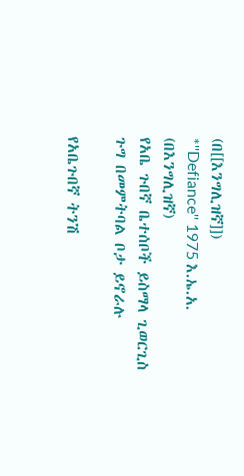(በ[[እንግሊዝኛ]])
*''Defiance'' 1975 እ.ኤ.አ. (በእንግሊዝኛ)
የአቤ ጉበኛ ቤተሰቦች ይስማላ ጊወርጊስ ጉግ በመምትባል ቦታ ይኖራሉ

የአቤጉበኛ ትንሽ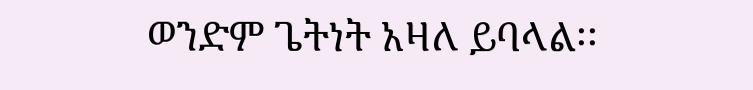ወንድም ጌትነት አዛለ ይባላል፡፡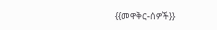{{መዋቅር-ሰዎች}}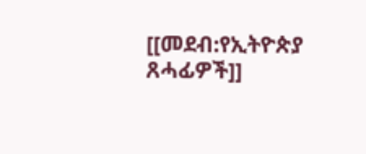[[መደብ:የኢትዮጵያ ጸሓፊዎች]]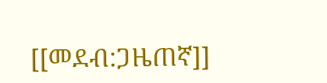[[መደብ:ጋዜጠኛ]]